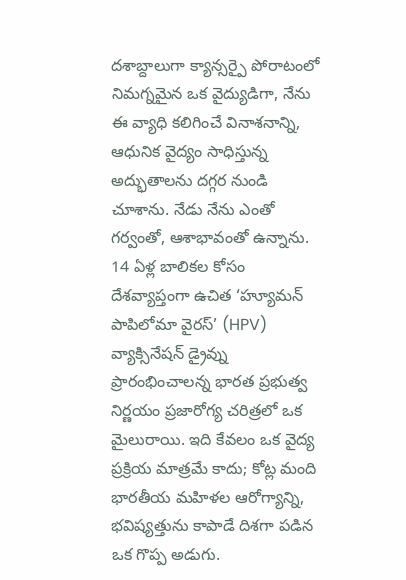దశాబ్దాలుగా క్యాన్సర్పై పోరాటంలో నిమగ్నమైన ఒక వైద్యుడిగా, నేను ఈ వ్యాధి కలిగించే వినాశనాన్ని, ఆధునిక వైద్యం సాధిస్తున్న అద్భుతాలను దగ్గర నుండి చూశాను. నేడు నేను ఎంతో గర్వంతో, ఆశాభావంతో ఉన్నాను. 14 ఏళ్ల బాలికల కోసం దేశవ్యాప్తంగా ఉచిత ‘హ్యూమన్ పాపిలోమా వైరస్’ (HPV) వ్యాక్సినేషన్ డ్రైవ్ను ప్రారంభించాలన్న భారత ప్రభుత్వ నిర్ణయం ప్రజారోగ్య చరిత్రలో ఒక మైలురాయి. ఇది కేవలం ఒక వైద్య ప్రక్రియ మాత్రమే కాదు; కోట్ల మంది భారతీయ మహిళల ఆరోగ్యాన్ని, భవిష్యత్తును కాపాడే దిశగా పడిన ఒక గొప్ప అడుగు.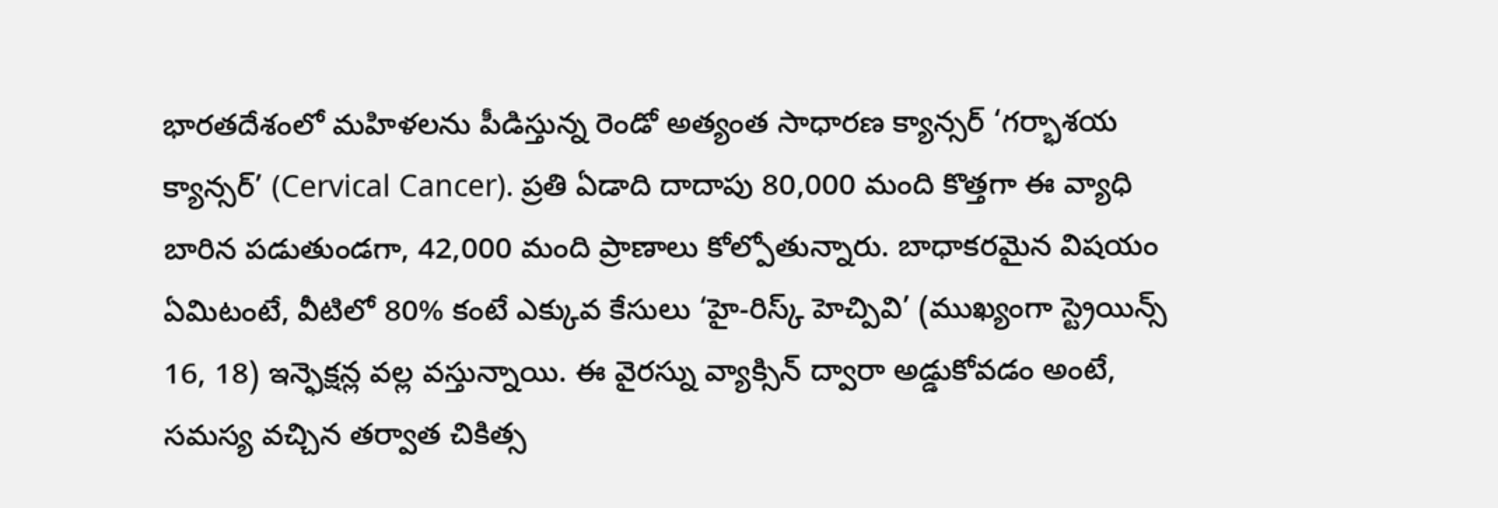భారతదేశంలో మహిళలను పీడిస్తున్న రెండో అత్యంత సాధారణ క్యాన్సర్ ‘గర్భాశయ క్యాన్సర్’ (Cervical Cancer). ప్రతి ఏడాది దాదాపు 80,000 మంది కొత్తగా ఈ వ్యాధి బారిన పడుతుండగా, 42,000 మంది ప్రాణాలు కోల్పోతున్నారు. బాధాకరమైన విషయం ఏమిటంటే, వీటిలో 80% కంటే ఎక్కువ కేసులు ‘హై-రిస్క్ హెచ్పివి’ (ముఖ్యంగా స్ట్రెయిన్స్ 16, 18) ఇన్ఫెక్షన్ల వల్ల వస్తున్నాయి. ఈ వైరస్ను వ్యాక్సిన్ ద్వారా అడ్డుకోవడం అంటే, సమస్య వచ్చిన తర్వాత చికిత్స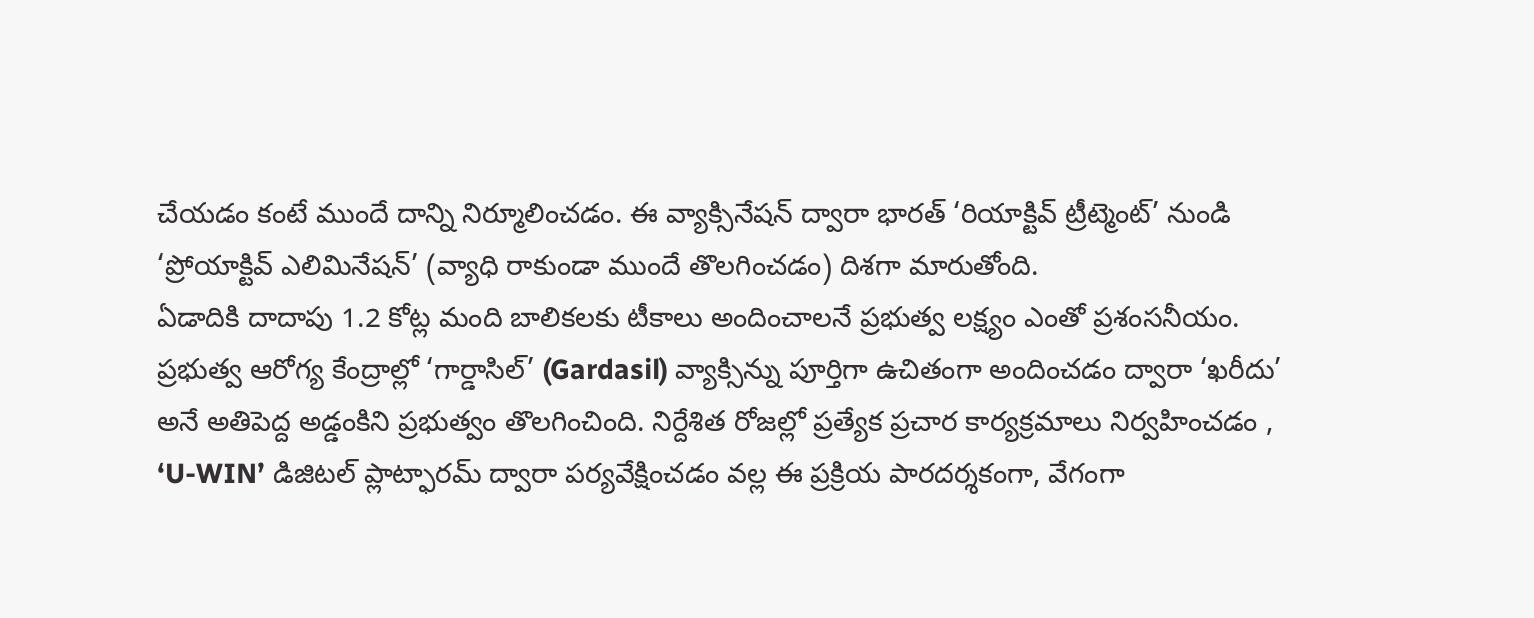చేయడం కంటే ముందే దాన్ని నిర్మూలించడం. ఈ వ్యాక్సినేషన్ ద్వారా భారత్ ‘రియాక్టివ్ ట్రీట్మెంట్’ నుండి ‘ప్రోయాక్టివ్ ఎలిమినేషన్’ (వ్యాధి రాకుండా ముందే తొలగించడం) దిశగా మారుతోంది.
ఏడాదికి దాదాపు 1.2 కోట్ల మంది బాలికలకు టీకాలు అందించాలనే ప్రభుత్వ లక్ష్యం ఎంతో ప్రశంసనీయం. ప్రభుత్వ ఆరోగ్య కేంద్రాల్లో ‘గార్డాసిల్’ (Gardasil) వ్యాక్సిన్ను పూర్తిగా ఉచితంగా అందించడం ద్వారా ‘ఖరీదు’ అనే అతిపెద్ద అడ్డంకిని ప్రభుత్వం తొలగించింది. నిర్దేశిత రోజల్లో ప్రత్యేక ప్రచార కార్యక్రమాలు నిర్వహించడం , ‘U-WIN’ డిజిటల్ ప్లాట్ఫారమ్ ద్వారా పర్యవేక్షించడం వల్ల ఈ ప్రక్రియ పారదర్శకంగా, వేగంగా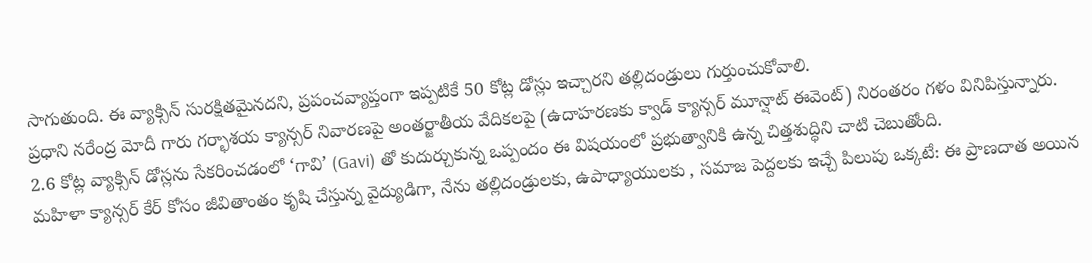సాగుతుంది. ఈ వ్యాక్సిన్ సురక్షితమైనదని, ప్రపంచవ్యాప్తంగా ఇప్పటికే 50 కోట్ల డోస్లు ఇచ్చారని తల్లిదండ్రులు గుర్తుంచుకోవాలి.
ప్రధాని నరేంద్ర మోదీ గారు గర్భాశయ క్యాన్సర్ నివారణపై అంతర్జాతీయ వేదికలపై (ఉదాహరణకు క్వాడ్ క్యాన్సర్ మూన్షాట్ ఈవెంట్) నిరంతరం గళం వినిపిస్తున్నారు. 2.6 కోట్ల వ్యాక్సిన్ డోస్లను సేకరించడంలో ‘గావి’ (Gavi) తో కుదుర్చుకున్న ఒప్పందం ఈ విషయంలో ప్రభుత్వానికి ఉన్న చిత్తశుద్ధిని చాటి చెబుతోంది.
మహిళా క్యాన్సర్ కేర్ కోసం జీవితాంతం కృషి చేస్తున్న వైద్యుడిగా, నేను తల్లిదండ్రులకు, ఉపాధ్యాయులకు , సమాజ పెద్దలకు ఇచ్చే పిలుపు ఒక్కటే: ఈ ప్రాణదాత అయిన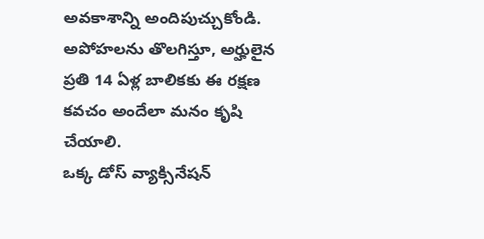అవకాశాన్ని అందిపుచ్చుకోండి. అపోహలను తొలగిస్తూ, అర్హులైన ప్రతి 14 ఏళ్ల బాలికకు ఈ రక్షణ కవచం అందేలా మనం కృషి చేయాలి.
ఒక్క డోస్ వ్యాక్సినేషన్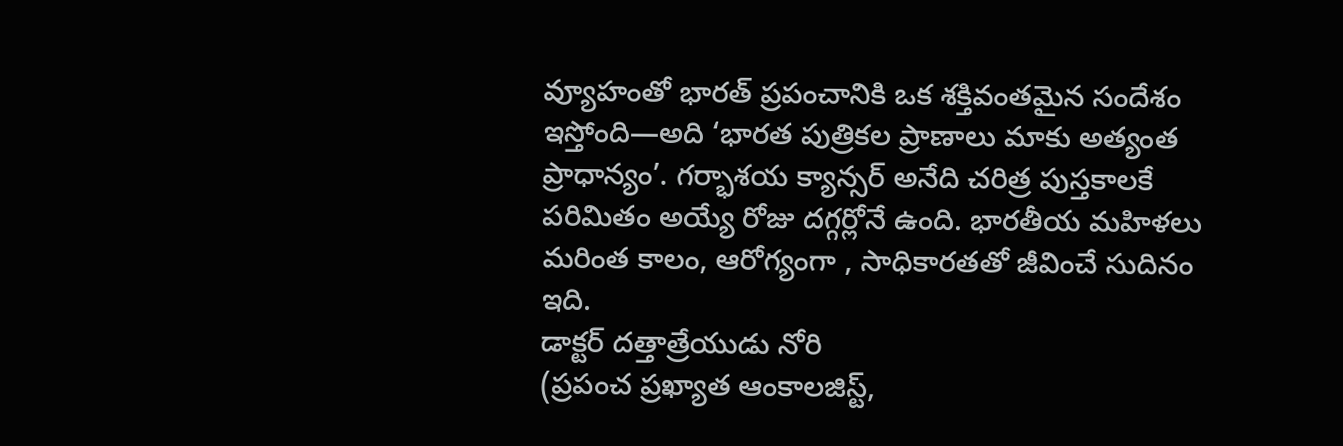వ్యూహంతో భారత్ ప్రపంచానికి ఒక శక్తివంతమైన సందేశం ఇస్తోంది—అది ‘భారత పుత్రికల ప్రాణాలు మాకు అత్యంత ప్రాధాన్యం’. గర్భాశయ క్యాన్సర్ అనేది చరిత్ర పుస్తకాలకే పరిమితం అయ్యే రోజు దగ్గర్లోనే ఉంది. భారతీయ మహిళలు మరింత కాలం, ఆరోగ్యంగా , సాధికారతతో జీవించే సుదినం ఇది.
డాక్టర్ దత్తాత్రేయుడు నోరి
(ప్రపంచ ప్రఖ్యాత ఆంకాలజిస్ట్,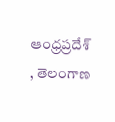ఆంధ్రప్రదేశ్ , తెలంగాణ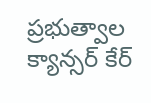ప్రభుత్వాల క్యాన్సర్ కేర్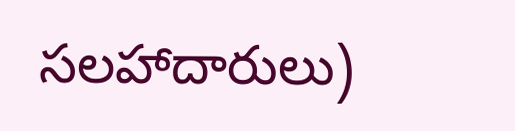సలహాదారులు)